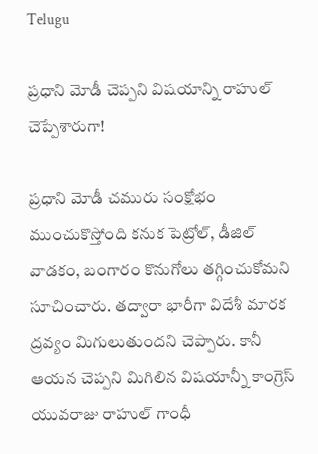Telugu

ప్రధాని మోడీ చెప్పని విషయాన్ని రాహుల్ చెప్పేశారుగా!

ప్రధాని మోడీ చమురు సంక్షోభం ముంచుకొస్తోంది కనుక పెట్రోల్, డీజిల్‌ వాడకం, బంగారం కొనుగోలు తగ్గించుకోమని సూచించారు. తద్వారా భారీగా విదేశీ మారక ద్రవ్యం మిగులుతుందని చెప్పారు. కానీ ఆయన చెప్పని మిగిలిన విషయాన్నీ కాంగ్రెస్‌ యువరాజు రాహుల్‌ గాంధీ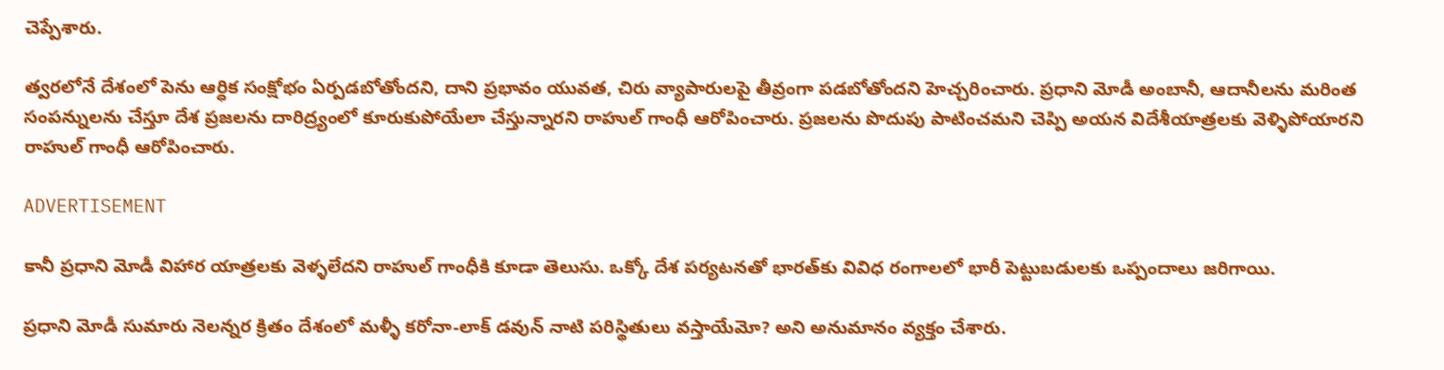చెప్పేశారు.

త్వరలోనే దేశంలో పెను ఆర్ధిక సంక్షోభం ఏర్పడబోతోందని, దాని ప్రభావం యువత, చిరు వ్యాపారులపై తీవ్రంగా పడబోతోందని హెచ్చరించారు. ప్రధాని మోడీ అంబానీ, ఆదానీలను మరింత సంపన్నులను చేస్తూ దేశ ప్రజలను దారిద్ర్యంలో కూరుకుపోయేలా చేస్తున్నారని రాహుల్‌ గాంధీ ఆరోపించారు. ప్రజలను పొదుపు పాటించమని చెప్పి అయన విదేశీయాత్రలకు వెళ్ళిపోయారని రాహుల్‌ గాంధీ ఆరోపించారు.

ADVERTISEMENT

కానీ ప్రధాని మోడీ విహార యాత్రలకు వెళ్ళలేదని రాహుల్‌ గాంధీకి కూడా తెలుసు. ఒక్కో దేశ పర్యటనతో భారత్‌కు వివిధ రంగాలలో భారీ పెట్టుబడులకు ఒప్పందాలు జరిగాయి.

ప్రధాని మోడీ సుమారు నెలన్నర క్రితం దేశంలో మళ్ళీ కరోనా-లాక్ డవున్ నాటి పరిస్థితులు వస్తాయేమో? అని అనుమానం వ్యక్తం చేశారు.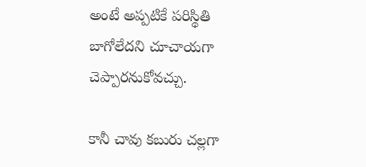అంటే అప్పటికే పరిస్థితి బాగోలేదని చూచాయగా చెప్పారనుకోవచ్చు.

కానీ చావు కబురు చల్లగా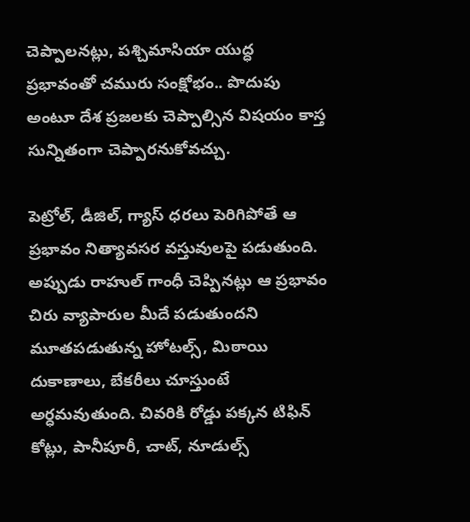చెప్పాలనట్లు, పశ్చిమాసియా యుద్ధ ప్రభావంతో చమురు సంక్షోభం.. పొదుపు అంటూ దేశ ప్రజలకు చెప్పాల్సిన విషయం కాస్త సున్నితంగా చెప్పారనుకోవచ్చు.

పెట్రోల్, డీజిల్‌, గ్యాస్ ధరలు పెరిగిపోతే ఆ ప్రభావం నిత్యావసర వస్తువులపై పడుతుంది. అప్పుడు రాహుల్‌ గాంధీ చెప్పినట్లు ఆ ప్రభావం చిరు వ్యాపారుల మీదే పడుతుందని మూతపడుతున్న హోటల్స్‌, మిఠాయి దుకాణాలు, బేకరీలు చూస్తుంటే అర్ధమవుతుంది. చివరికి రోడ్డు పక్కన టిఫిన్ కోట్లు, పానీపూరీ, చాట్, నూడుల్స్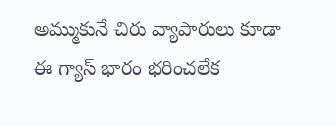అమ్ముకునే చిరు వ్యాపారులు కూడా ఈ గ్యాస్ భారం భరించలేక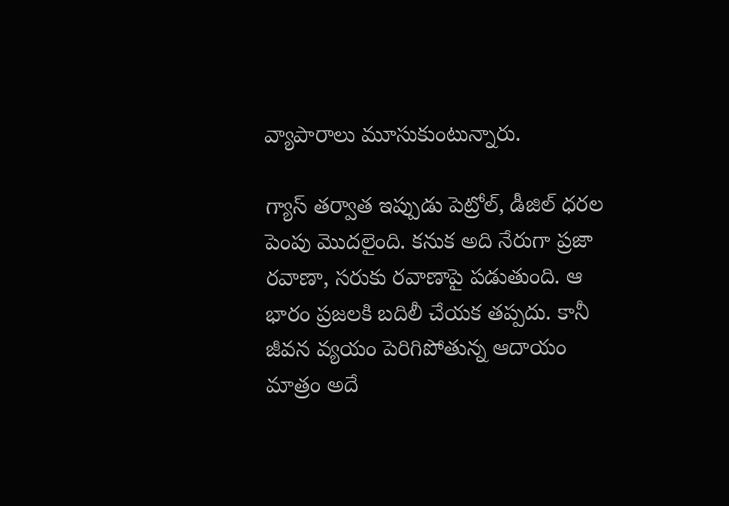వ్యాపారాలు మూసుకుంటున్నారు.

గ్యాస్ తర్వాత ఇప్పుడు పెట్రోల్, డీజిల్‌ ధరల పెంపు మొదలైంది. కనుక అది నేరుగా ప్రజా రవాణా, సరుకు రవాణాపై పడుతుంది. ఆ భారం ప్రజలకి బదిలీ చేయక తప్పదు. కానీ జీవన వ్యయం పెరిగిపోతున్న ఆదాయం మాత్రం అదే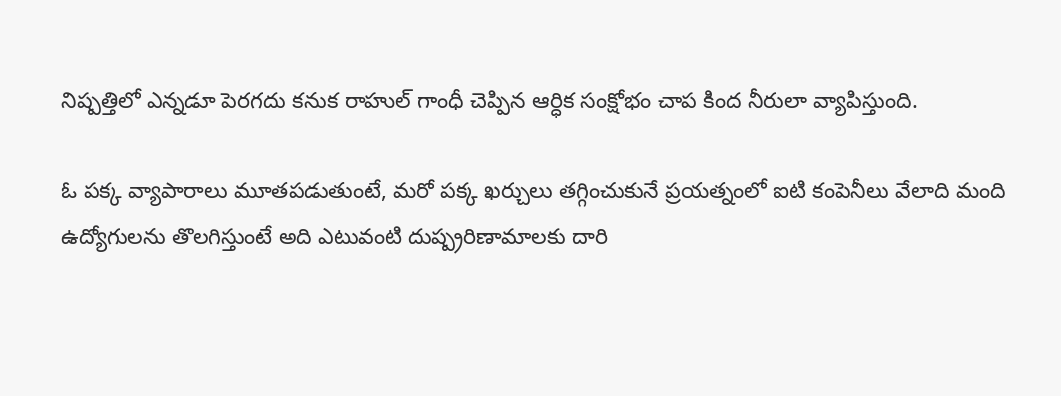నిష్పత్తిలో ఎన్నడూ పెరగదు కనుక రాహుల్‌ గాంధీ చెప్పిన ఆర్ధిక సంక్షోభం చాప కింద నీరులా వ్యాపిస్తుంది.

ఓ పక్క వ్యాపారాలు మూతపడుతుంటే, మరో పక్క ఖర్చులు తగ్గించుకునే ప్రయత్నంలో ఐటి కంపెనీలు వేలాది మంది ఉద్యోగులను తొలగిస్తుంటే అది ఎటువంటి దుష్ప్రరిణామాలకు దారి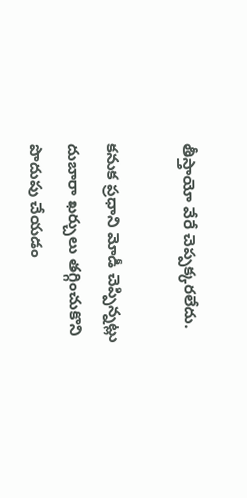తీస్తాయో వేరే చెప్పక్కరలేదు.

కనుక ప్రధాని మోడీ చెప్పిన్నట్లు దుబారా ఖర్చులు తగ్గించుకొని పొదుపు చేయడం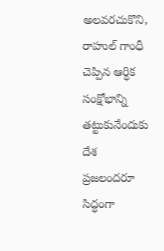అలవరచుకొని, రాహుల్‌ గాంధీ చెప్పిన ఆర్ధిక సంక్షోభాన్ని తట్టుకునేందుకు దేశ ప్రజలందరూ సిద్ధంగా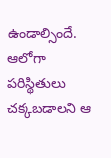ఉండాల్సిందే. ఆలోగా పరిస్థితులు చక్కబడాలని ఆ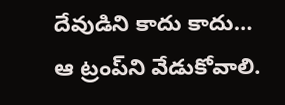దేవుడిని కాదు కాదు… ఆ ట్రంప్‌ని వేడుకోవాలి.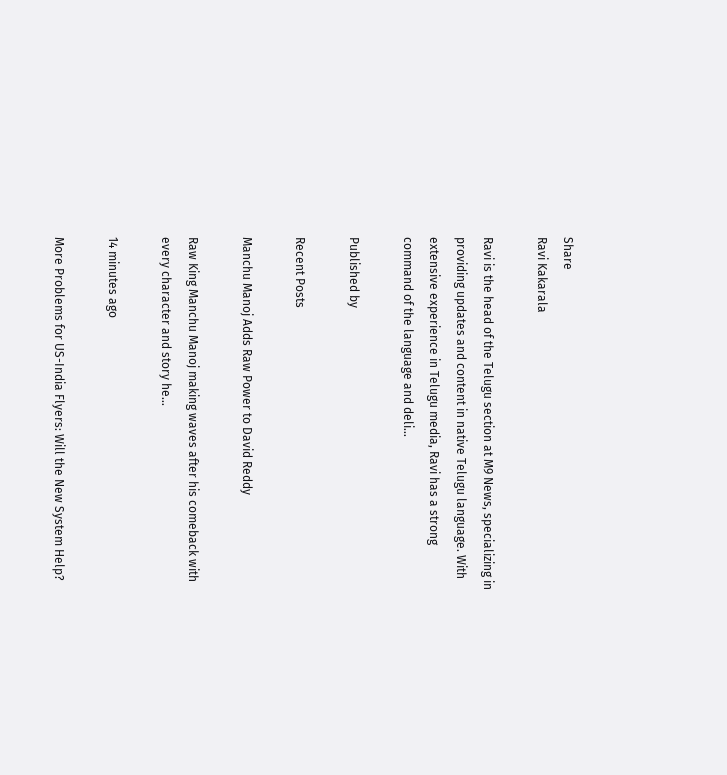Share
Ravi Kakarala

Ravi is the head of the Telugu section at M9 News, specializing in providing updates and content in native Telugu language. With extensive experience in Telugu media, Ravi has a strong command of the language and deli…

Published by

Recent Posts

Manchu Manoj Adds Raw Power to David Reddy

Raw King Manchu Manoj making waves after his comeback with every character and story he…

14 minutes ago

More Problems for US-India Flyers: Will the New System Help?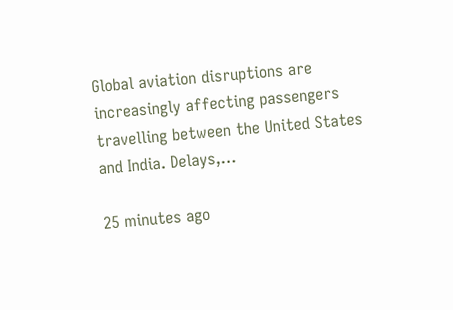Global aviation disruptions are increasingly affecting passengers travelling between the United States and India. Delays,…

25 minutes ago